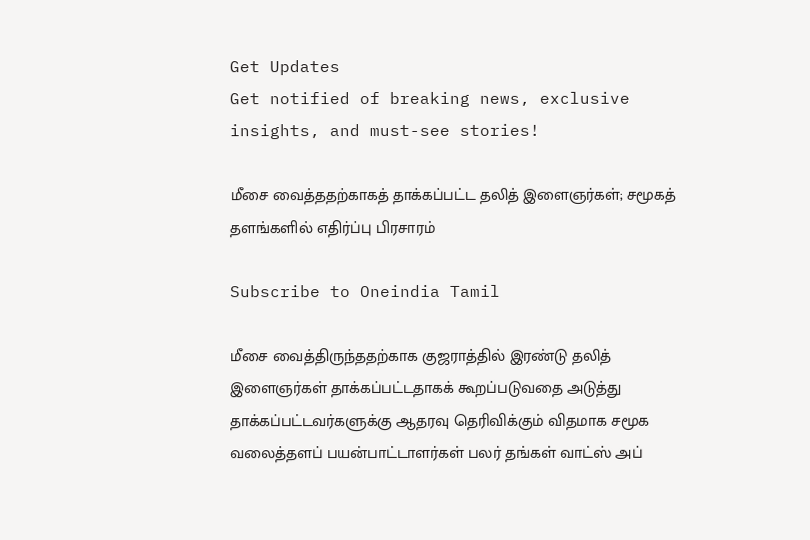Get Updates
Get notified of breaking news, exclusive insights, and must-see stories!

மீசை வைத்ததற்காகத் தாக்கப்பட்ட தலித் இளைஞர்கள்; சமூகத் தளங்களில் எதிர்ப்பு பிரசாரம்

Subscribe to Oneindia Tamil

மீசை வைத்திருந்ததற்காக குஜராத்தில் இரண்டு தலித் இளைஞர்கள் தாக்கப்பட்டதாகக் கூறப்படுவதை அடுத்து தாக்கப்பட்டவர்களுக்கு ஆதரவு தெரிவிக்கும் விதமாக சமூக வலைத்தளப் பயன்பாட்டாளர்கள் பலர் தங்கள் வாட்ஸ் அப்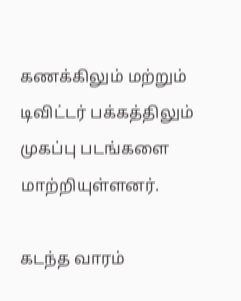கணக்கிலும் மற்றும் டிவிட்டர் பக்கத்திலும் முகப்பு படங்களை மாற்றியுள்ளனர்.

கடந்த வாரம்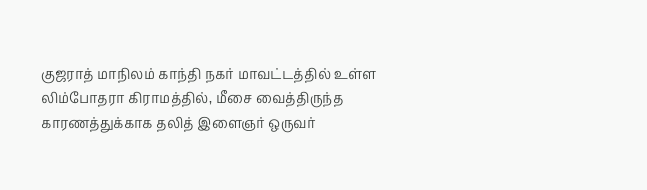குஜராத் மாநிலம் காந்தி நகர் மாவட்டத்தில் உள்ள லிம்போதரா கிராமத்தில், மீசை வைத்திருந்த காரணத்துக்காக தலித் இளைஞர் ஒருவர்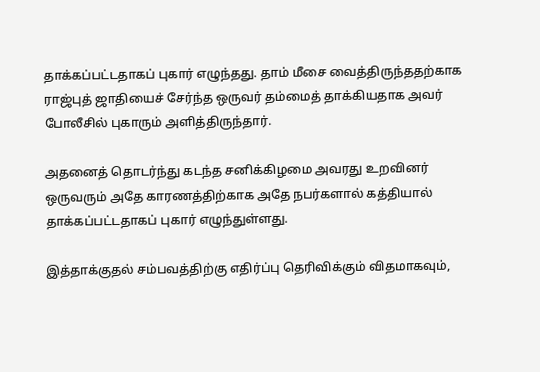தாக்கப்பட்டதாகப் புகார் எழுந்தது. தாம் மீசை வைத்திருந்ததற்காக ராஜ்புத் ஜாதியைச் சேர்ந்த ஒருவர் தம்மைத் தாக்கியதாக அவர் போலீசில் புகாரும் அளித்திருந்தார்.

அதனைத் தொடர்ந்து கடந்த சனிக்கிழமை அவரது உறவினர் ஒருவரும் அதே காரணத்திற்காக அதே நபர்களால் கத்தியால் தாக்கப்பட்டதாகப் புகார் எழுந்துள்ளது.

இத்தாக்குதல் சம்பவத்திற்கு எதிர்ப்பு தெரிவிக்கும் விதமாகவும்,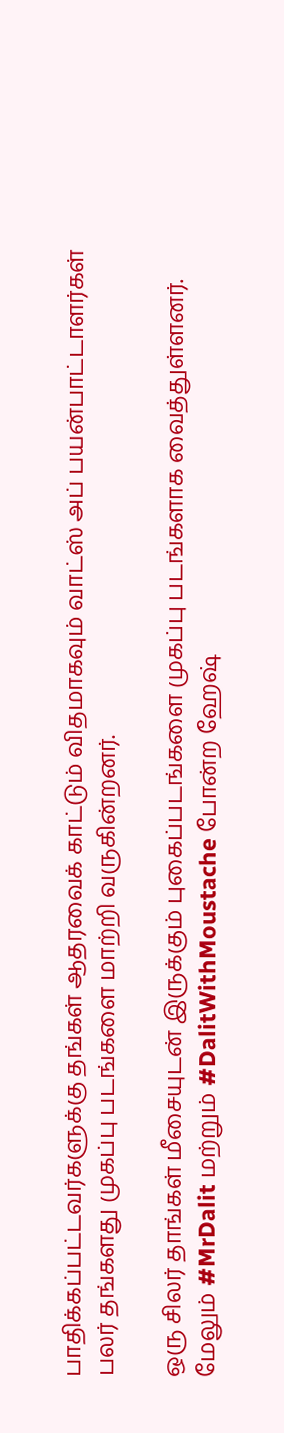பாதிக்கப்பட்டவர்களுக்கு தங்கள் ஆதரவைக் காட்டும் விதமாகவும் வாட்ஸ் அப் பயன்பாட்டாளர்கள் பலர் தங்களது முகப்பு படங்களை மாற்றி வருகின்றனர்.

ஒரு சிலர் தாங்கள் மீசையுடன் இருக்கும் புகைப்படங்களை முகப்பு படங்களாக வைத்துள்ளனர். மேலும் #MrDalit மற்றும் #DalitWithMoustache போன்ற ஹேஷ்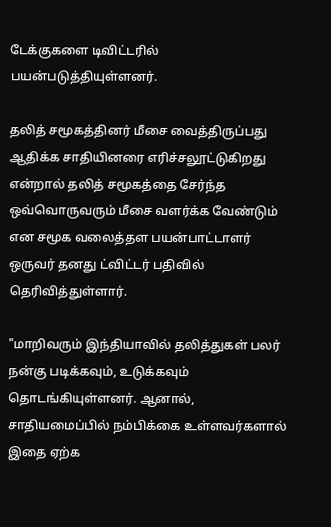டேக்குகளை டிவிட்டரில் பயன்படுத்தியுள்ளனர்.

தலித் சமூகத்தினர் மீசை வைத்திருப்பது ஆதிக்க சாதியினரை எரிச்சலூட்டுகிறது என்றால் தலித் சமூகத்தை சேர்ந்த ஒவ்வொருவரும் மீசை வளர்க்க வேண்டும் என சமூக வலைத்தள பயன்பாட்டாளர் ஒருவர் தனது ட்விட்டர் பதிவில் தெரிவித்துள்ளார்.

"மாறிவரும் இந்தியாவில் தலித்துகள் பலர் நன்கு படிக்கவும், உடுக்கவும் தொடங்கியுள்ளனர். ஆனால், சாதியமைப்பில் நம்பிக்கை உள்ளவர்களால் இதை ஏற்க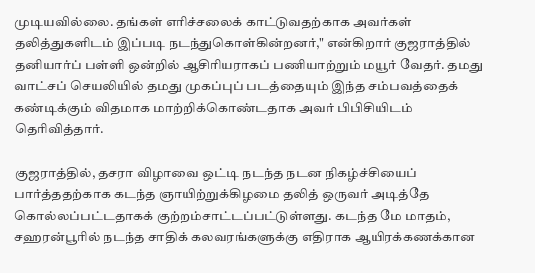முடியவில்லை. தங்கள் எரிச்சலைக் காட்டுவதற்காக அவர்கள் தலித்துகளிடம் இப்படி நடந்துகொள்கின்றனர்," என்கிறார் குஜராத்தில் தனியார்ப் பள்ளி ஒன்றில் ஆசிரியராகப் பணியாற்றும் மயூர் வேதர். தமது வாட்சப் செயலியில் தமது முகப்புப் படத்தையும் இந்த சம்பவத்தைக் கண்டிக்கும் விதமாக மாற்றிக்கொண்டதாக அவர் பிபிசியிடம் தெரிவித்தார்.

குஜராத்தில், தசரா விழாவை ஒட்டி நடந்த நடன நிகழ்ச்சியைப் பார்த்ததற்காக கடந்த ஞாயிற்றுக்கிழமை தலித் ஒருவர் அடித்தே கொல்லப்பட்டதாகக் குற்றம்சாட்டப்பட்டுள்ளது. கடந்த மே மாதம், சஹரன்பூரில் நடந்த சாதிக் கலவரங்களுக்கு எதிராக ஆயிரக்கணக்கான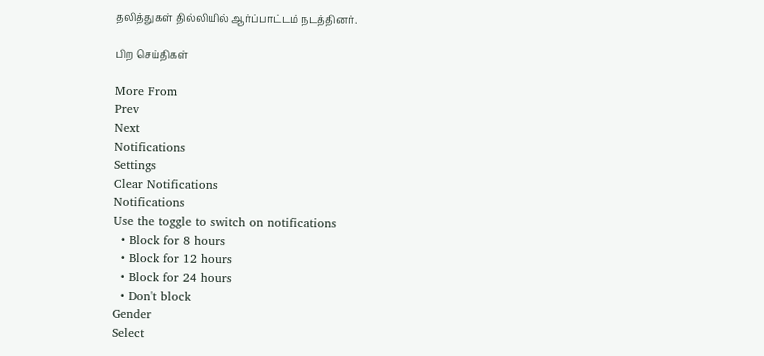தலித்துகள் தில்லியில் ஆர்ப்பாட்டம் நடத்தினர்.

பிற செய்திகள்

More From
Prev
Next
Notifications
Settings
Clear Notifications
Notifications
Use the toggle to switch on notifications
  • Block for 8 hours
  • Block for 12 hours
  • Block for 24 hours
  • Don't block
Gender
Select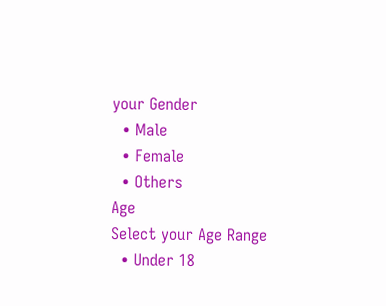your Gender
  • Male
  • Female
  • Others
Age
Select your Age Range
  • Under 18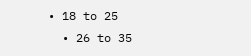• 18 to 25
  • 26 to 35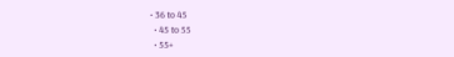• 36 to 45
  • 45 to 55
  • 55+